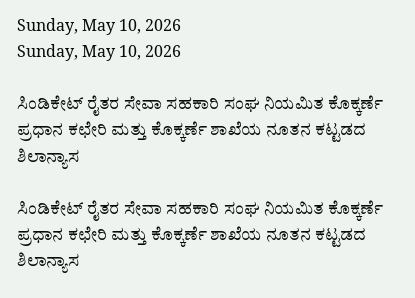Sunday, May 10, 2026
Sunday, May 10, 2026

ಸಿಂಡಿಕೇಟ್ ರೈತರ ಸೇವಾ ಸಹಕಾರಿ ಸಂಘ ನಿಯಮಿತ ಕೊಕ್ಕರ್ಣೆ ಪ್ರಧಾನ ಕಛೇರಿ ಮತ್ತು ಕೊಕ್ಕರ್ಣೆ ಶಾಖೆಯ ನೂತನ ಕಟ್ಟಡದ ಶಿಲಾನ್ಯಾಸ

ಸಿಂಡಿಕೇಟ್ ರೈತರ ಸೇವಾ ಸಹಕಾರಿ ಸಂಘ ನಿಯಮಿತ ಕೊಕ್ಕರ್ಣೆ ಪ್ರಧಾನ ಕಛೇರಿ ಮತ್ತು ಕೊಕ್ಕರ್ಣೆ ಶಾಖೆಯ ನೂತನ ಕಟ್ಟಡದ ಶಿಲಾನ್ಯಾಸ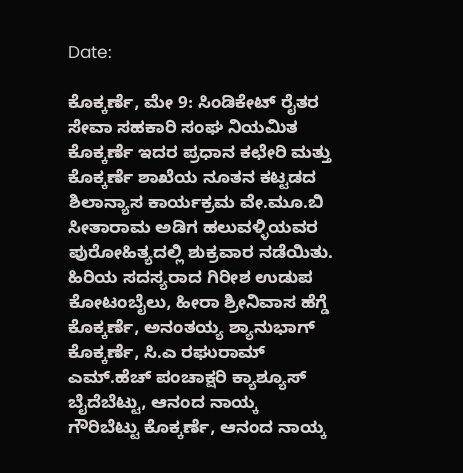Date:

ಕೊಕ್ಕರ್ಣೆ, ಮೇ 9: ಸಿಂಡಿಕೇಟ್ ರೈತರ ಸೇವಾ ಸಹಕಾರಿ ಸಂಘ ನಿಯಮಿತ ಕೊಕ್ಕರ್ಣೆ ಇದರ ಪ್ರಧಾನ ಕಛೇರಿ ಮತ್ತು ಕೊಕ್ಕರ್ಣೆ ಶಾಖೆಯ ನೂತನ ಕಟ್ಟಡದ ಶಿಲಾನ್ಯಾಸ ಕಾರ್ಯಕ್ರಮ ವೇ.ಮೂ.ಬಿ ಸೀತಾರಾಮ ಅಡಿಗ ಹಲುವಳ್ಳಿಯವರ ಪುರೋಹಿತ್ಯದಲ್ಲಿ ಶುಕ್ರವಾರ ನಡೆಯಿತು. ಹಿರಿಯ ಸದಸ್ಯರಾದ ಗಿರೀಶ ಉಡುಪ ಕೋಟಂಬೈಲು, ಹೀರಾ ಶ್ರೀನಿವಾಸ ಹೆಗ್ಡೆ ಕೊಕ್ಕರ್ಣೆ, ಅನಂತಯ್ಯ ಶ್ಯಾನುಭಾಗ್ ಕೊಕ್ಕರ್ಣೆ, ಸಿ.ಎ ರಘುರಾಮ್ ಎಮ್.ಹೆಚ್ ಪಂಚಾಕ್ಷರಿ ಕ್ಯಾಶ್ಯೂಸ್ ಬೈದೆಬೆಟ್ಟು, ಆನಂದ ನಾಯ್ಕ ಗೌರಿಬೆಟ್ಟು ಕೊಕ್ಕರ್ಣೆ, ಆನಂದ ನಾಯ್ಕ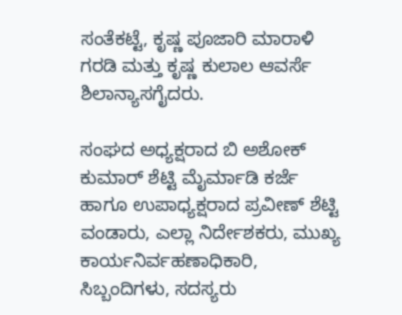ಸಂತೆಕಟ್ಟೆ, ಕೃಷ್ಣ ಪೂಜಾರಿ ಮಾರಾಳಿ ಗರಡಿ ಮತ್ತು ಕೃಷ್ಣ ಕುಲಾಲ ಆವರ್ಸೆ ಶಿಲಾನ್ಯಾಸಗೈದರು.

ಸಂಘದ ಅಧ್ಯಕ್ಷರಾದ ಬಿ ಅಶೋಕ್ ಕುಮಾರ್ ಶೆಟ್ಟಿ ಮೈರ್ಮಾಡಿ ಕರ್ಜೆ ಹಾಗೂ ಉಪಾಧ್ಯಕ್ಷರಾದ ಪ್ರವೀಣ್ ಶೆಟ್ಟಿ ವಂಡಾರು, ಎಲ್ಲಾ ನಿರ್ದೇಶಕರು, ಮುಖ್ಯ ಕಾರ್ಯನಿರ್ವಹಣಾಧಿಕಾರಿ, ಸಿಬ್ಬಂದಿಗಳು, ಸದಸ್ಯರು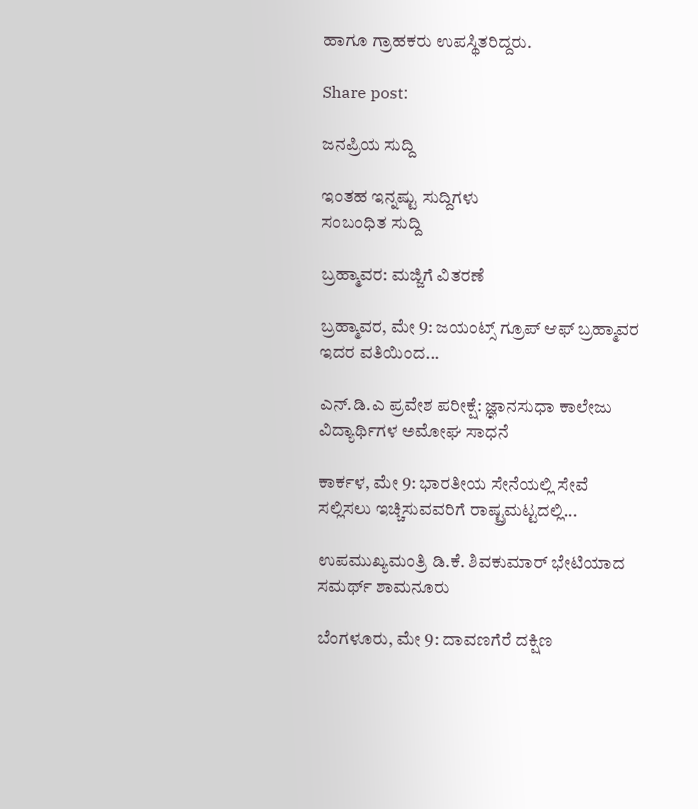ಹಾಗೂ ಗ್ರಾಹಕರು ಉಪಸ್ಥಿತರಿದ್ದರು.

Share post:

ಜನಪ್ರಿಯ ಸುದ್ದಿ

ಇಂತಹ ಇನ್ನಷ್ಟು ಸುದ್ದಿಗಳು
ಸಂಬಂಧಿತ ಸುದ್ದಿ

ಬ್ರಹ್ಮಾವರ: ಮಜ್ಜಿಗೆ ವಿತರಣೆ

ಬ್ರಹ್ಮಾವರ, ಮೇ 9: ಜಯಂಟ್ಸ್ ಗ್ರೂಪ್ ಆಫ್ ಬ್ರಹ್ಮಾವರ ಇದರ ವತಿಯಿಂದ...

ಎನ್.ಡಿ.ಎ ಪ್ರವೇಶ ಪರೀಕ್ಷೆ: ಜ್ಞಾನಸುಧಾ ಕಾಲೇಜು ವಿದ್ಯಾರ್ಥಿಗಳ ಅಮೋಘ ಸಾಧನೆ

ಕಾರ್ಕಳ, ಮೇ 9: ಭಾರತೀಯ ಸೇನೆಯಲ್ಲಿ ಸೇವೆ ಸಲ್ಲಿಸಲು ಇಚ್ಚಿಸುವವರಿಗೆ ರಾಷ್ಟ್ರಮಟ್ಟದಲ್ಲಿ...

ಉಪಮುಖ್ಯಮಂತ್ರಿ ಡಿ.ಕೆ. ಶಿವಕುಮಾರ್ ಭೇಟಿಯಾದ ಸಮರ್ಥ್ ಶಾಮನೂರು

ಬೆಂಗಳೂರು, ಮೇ 9: ದಾವಣಗೆರೆ ದಕ್ಷಿಣ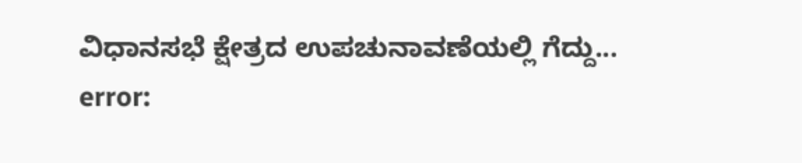ವಿಧಾನಸಭೆ ಕ್ಷೇತ್ರದ ಉಪಚುನಾವಣೆಯಲ್ಲಿ ಗೆದ್ದು...
error: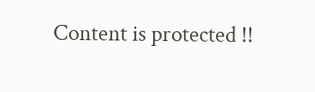Content is protected !!